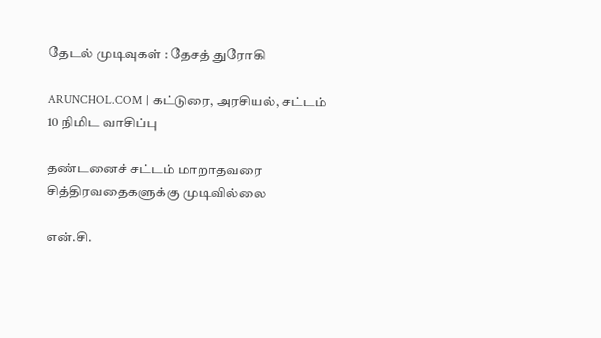தேடல் முடிவுகள் : தேசத் துரோகி

ARUNCHOL.COM | கட்டுரை, அரசியல், சட்டம் 10 நிமிட வாசிப்பு

தண்டனைச் சட்டம் மாறாதவரை சித்திரவதைகளுக்கு முடிவில்லை

என்.சி.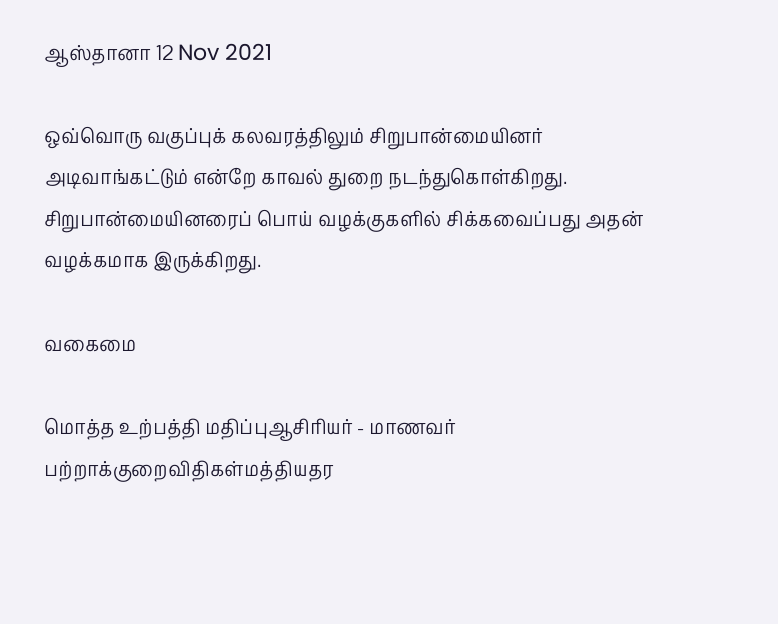ஆஸ்தானா 12 Nov 2021

ஒவ்வொரு வகுப்புக் கலவரத்திலும் சிறுபான்மையினர் அடிவாங்கட்டும் என்றே காவல் துறை நடந்துகொள்கிறது. சிறுபான்மையினரைப் பொய் வழக்குகளில் சிக்கவைப்பது அதன் வழக்கமாக இருக்கிறது.

வகைமை

மொத்த உற்பத்தி மதிப்புஆசிரியர் - மாணவர் பற்றாக்குறைவிதிகள்மத்தியதர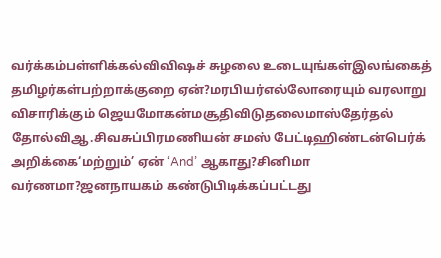வர்க்கம்பள்ளிக்கல்விவிஷச் சுழலை உடையுங்கள்இலங்கைத் தமிழர்கள்பற்றாக்குறை ஏன்?மரபியர்எல்லோரையும் வரலாறு விசாரிக்கும் ஜெயமோகன்மசூதிவிடுதலைமாஸ்தேர்தல் தோல்விஆ.சிவசுப்பிரமணியன் சமஸ் பேட்டிஹிண்டன்பெர்க் அறிக்கை‘மற்றும்’ ஏன் ‘And’ ஆகாது?சினிமா வர்ணமா?ஜனநாயகம் கண்டுபிடிக்கப்பட்டது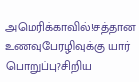அமெரிக்காவில்!சத்தான உணவுபேரழிவுக்கு யார் பொறுப்பு?சிறிய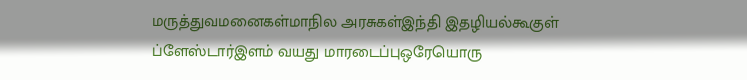மருத்துவமனைகள்மாநில அரசுகள்இந்தி இதழியல்கூகுள் ப்ளேஸ்டார்இளம் வயது மாரடைப்புஒரேயொரு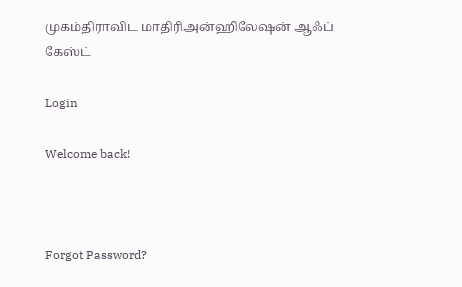முகம்திராவிட மாதிரிஅன்ஹிலேஷன் ஆஃப் கேஸ்ட்

Login

Welcome back!



Forgot Password?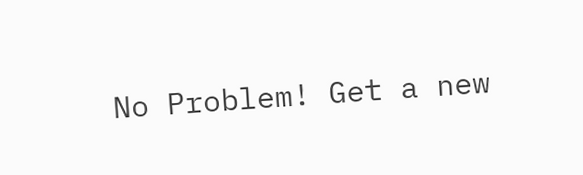No Problem! Get a new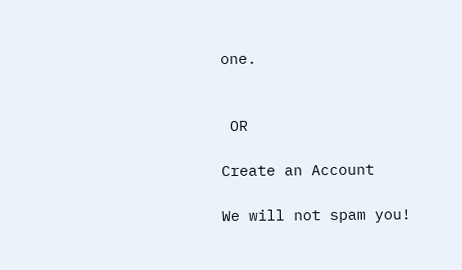one.


 OR

Create an Account

We will not spam you!